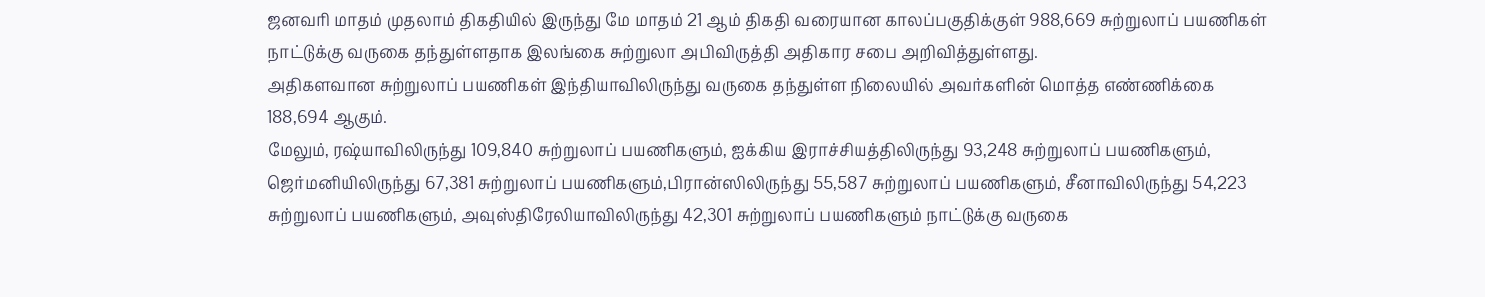ஜனவரி மாதம் முதலாம் திகதியில் இருந்து மே மாதம் 21 ஆம் திகதி வரையான காலப்பகுதிக்குள் 988,669 சுற்றுலாப் பயணிகள் நாட்டுக்கு வருகை தந்துள்ளதாக இலங்கை சுற்றுலா அபிவிருத்தி அதிகார சபை அறிவித்துள்ளது.
அதிகளவான சுற்றுலாப் பயணிகள் இந்தியாவிலிருந்து வருகை தந்துள்ள நிலையில் அவர்களின் மொத்த எண்ணிக்கை 188,694 ஆகும்.
மேலும், ரஷ்யாவிலிருந்து 109,840 சுற்றுலாப் பயணிகளும், ஐக்கிய இராச்சியத்திலிருந்து 93,248 சுற்றுலாப் பயணிகளும், ஜெர்மனியிலிருந்து 67,381 சுற்றுலாப் பயணிகளும்,பிரான்ஸிலிருந்து 55,587 சுற்றுலாப் பயணிகளும், சீனாவிலிருந்து 54,223 சுற்றுலாப் பயணிகளும், அவுஸ்திரேலியாவிலிருந்து 42,301 சுற்றுலாப் பயணிகளும் நாட்டுக்கு வருகை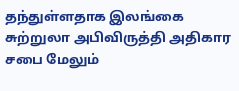தந்துள்ளதாக இலங்கை சுற்றுலா அபிவிருத்தி அதிகார சபை மேலும்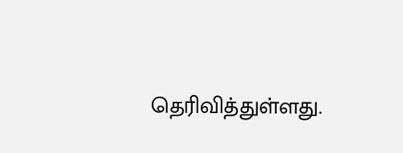தெரிவித்துள்ளது.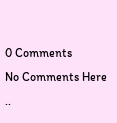0 Comments
No Comments Here ..